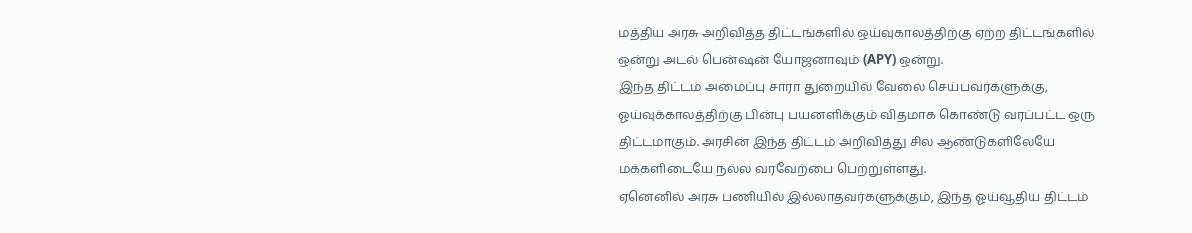மத்திய அரசு அறிவித்த திட்டங்களில் ஒய்வுகாலத்திற்கு ஏற்ற திட்டங்களில் ஒன்று அடல் பென்ஷன் யோஜனாவும் (APY) ஒன்று.
இந்த திட்டம் அமைப்பு சாரா துறையில் வேலை செய்பவர்களுக்கு, ஓய்வுக்காலத்திற்கு பின்பு பயனளிக்கும் விதமாக கொண்டு வரப்பட்ட ஒரு திட்டமாகும். அரசின் இந்த திட்டம் அறிவித்து சில ஆண்டுகளிலேயே மக்களிடையே நல்ல வரவேற்பை பெற்றுள்ளது.
ஏனெனில் அரசு பணியில் இல்லாதவர்களுக்கும், இந்த ஓய்வூதிய திட்டம்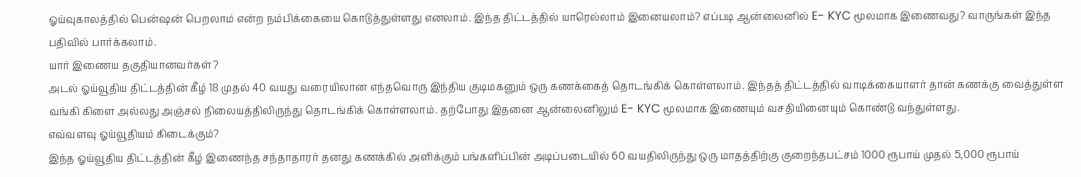ஓய்வுகாலத்தில் பென்ஷன் பெறலாம் என்ற நம்பிக்கையை கொடுத்துள்ளது எனலாம். இந்த திட்டத்தில் யாரெல்லாம் இனையலாம்? எப்படி ஆன்லைனில் E- KYC மூலமாக இணைவது? வாருங்கள் இந்த பதிவில் பார்க்கலாம்.
யார் இணைய தகுதியானவர்கள்?
அடல் ஓய்வூதிய திட்டத்தின் கீழ் 18 முதல் 40 வயது வரையிலான எந்தவொரு இந்திய குடிமகனும் ஒரு கணக்கைத் தொடங்கிக் கொள்ளலாம். இந்தத் திட்டத்தில் வாடிக்கையாளர் தான் கணக்கு வைத்துள்ள வங்கி கிளை அல்லது அஞ்சல் நிலையத்திலிருந்து தொடங்கிக் கொள்ளலாம். தற்போது இதனை ஆன்லைனிலும் E- KYC மூலமாக இணையும் வசதியினையும் கொண்டு வந்துள்ளது.
எவ்வளவு ஓய்வூதியம் கிடைக்கும்?
இந்த ஓய்வூதிய திட்டத்தின் கீழ் இணைந்த சந்தாதாரர் தனது கணக்கில் அளிக்கும் பங்களிப்பின் அடிப்படையில் 60 வயதிலிருந்து ஒரு மாதத்திற்கு குறைந்தபட்சம் 1000 ரூபாய் முதல் 5,000 ரூபாய்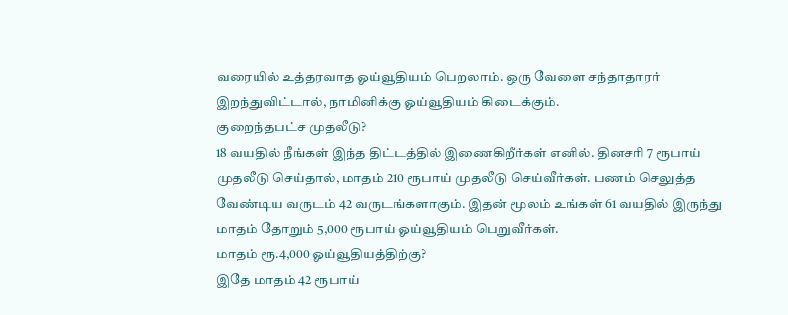வரையில் உத்தரவாத ஓய்வூதியம் பெறலாம். ஒரு வேளை சந்தாதாரர் இறந்துவிட்டால், நாமினிக்கு ஓய்வூதியம் கிடைக்கும்.
குறைந்தபட்ச முதலீடு?
18 வயதில் நீங்கள் இந்த திட்டத்தில் இணைகிறீர்கள் எனில். தினசரி 7 ரூபாய் முதலீடு செய்தால், மாதம் 210 ரூபாய் முதலீடு செய்வீர்கள். பணம் செலுத்த வேண்டிய வருடம் 42 வருடங்களாகும். இதன் மூலம் உங்கள் 61 வயதில் இருந்து மாதம் தோறும் 5,000 ரூபாய் ஓய்வூதியம் பெறுவீர்கள்.
மாதம் ரூ.4,000 ஓய்வூதியத்திற்கு?
இதே மாதம் 42 ரூபாய்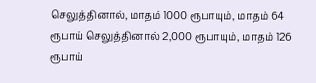செலுத்தினால், மாதம் 1000 ரூபாயும், மாதம் 64 ரூபாய் செலுத்தினால் 2,000 ரூபாயும், மாதம் 126 ரூபாய்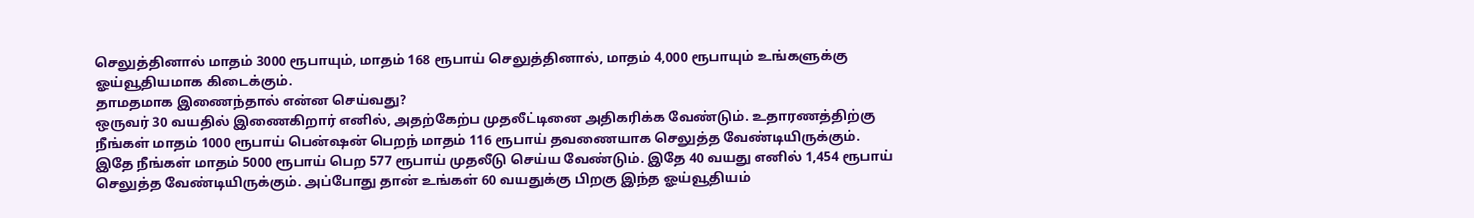செலுத்தினால் மாதம் 3000 ரூபாயும், மாதம் 168 ரூபாய் செலுத்தினால், மாதம் 4,000 ரூபாயும் உங்களுக்கு ஓய்வூதியமாக கிடைக்கும்.
தாமதமாக இணைந்தால் என்ன செய்வது?
ஒருவர் 30 வயதில் இணைகிறார் எனில், அதற்கேற்ப முதலீட்டினை அதிகரிக்க வேண்டும். உதாரணத்திற்கு நீங்கள் மாதம் 1000 ரூபாய் பென்ஷன் பெறந் மாதம் 116 ரூபாய் தவணையாக செலுத்த வேண்டியிருக்கும்.
இதே நீங்கள் மாதம் 5000 ரூபாய் பெற 577 ரூபாய் முதலீடு செய்ய வேண்டும். இதே 40 வயது எனில் 1,454 ரூபாய் செலுத்த வேண்டியிருக்கும். அப்போது தான் உங்கள் 60 வயதுக்கு பிறகு இந்த ஓய்வூதியம்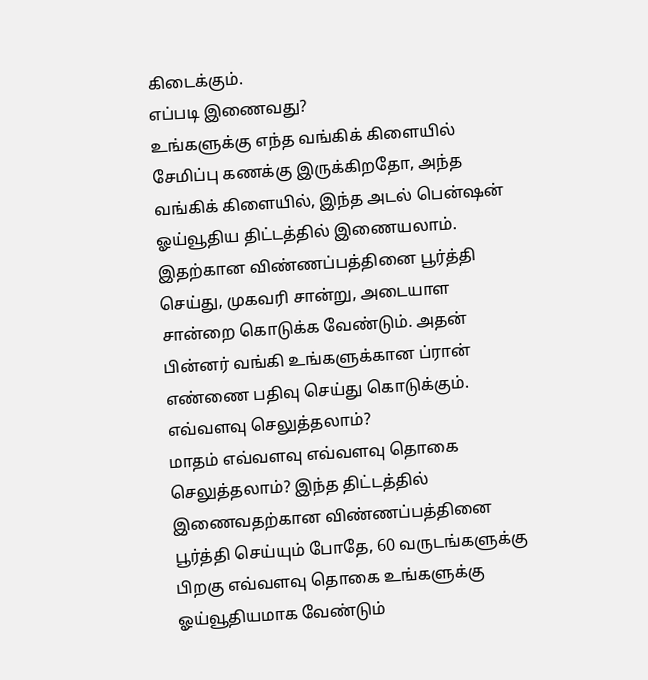கிடைக்கும்.
எப்படி இணைவது?
உங்களுக்கு எந்த வங்கிக் கிளையில் சேமிப்பு கணக்கு இருக்கிறதோ, அந்த வங்கிக் கிளையில், இந்த அடல் பென்ஷன் ஓய்வூதிய திட்டத்தில் இணையலாம். இதற்கான விண்ணப்பத்தினை பூர்த்தி செய்து, முகவரி சான்று, அடையாள சான்றை கொடுக்க வேண்டும். அதன் பின்னர் வங்கி உங்களுக்கான ப்ரான் எண்ணை பதிவு செய்து கொடுக்கும்.
எவ்வளவு செலுத்தலாம்?
மாதம் எவ்வளவு எவ்வளவு தொகை செலுத்தலாம்? இந்த திட்டத்தில் இணைவதற்கான விண்ணப்பத்தினை பூர்த்தி செய்யும் போதே, 60 வருடங்களுக்கு பிறகு எவ்வளவு தொகை உங்களுக்கு ஓய்வூதியமாக வேண்டும்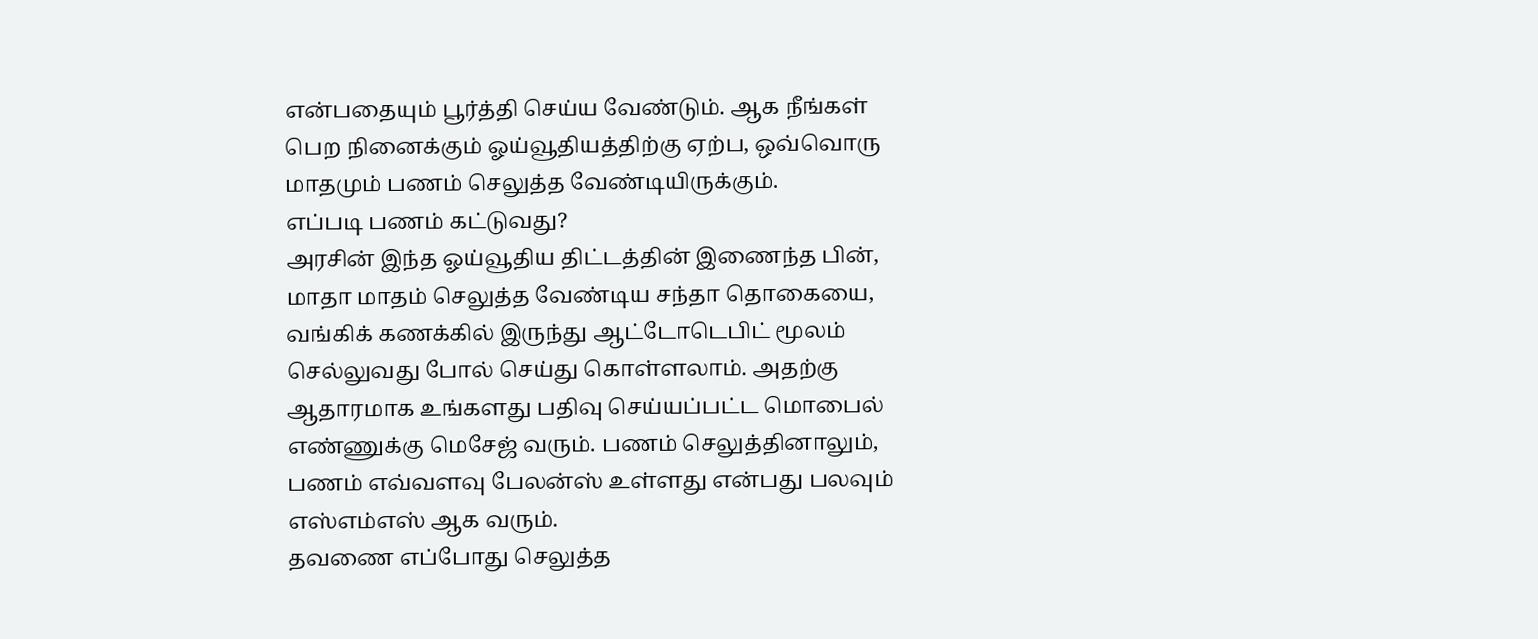என்பதையும் பூர்த்தி செய்ய வேண்டும். ஆக நீங்கள் பெற நினைக்கும் ஓய்வூதியத்திற்கு ஏற்ப, ஒவ்வொரு மாதமும் பணம் செலுத்த வேண்டியிருக்கும்.
எப்படி பணம் கட்டுவது?
அரசின் இந்த ஓய்வூதிய திட்டத்தின் இணைந்த பின், மாதா மாதம் செலுத்த வேண்டிய சந்தா தொகையை, வங்கிக் கணக்கில் இருந்து ஆட்டோடெபிட் மூலம் செல்லுவது போல் செய்து கொள்ளலாம். அதற்கு ஆதாரமாக உங்களது பதிவு செய்யப்பட்ட மொபைல் எண்ணுக்கு மெசேஜ் வரும். பணம் செலுத்தினாலும், பணம் எவ்வளவு பேலன்ஸ் உள்ளது என்பது பலவும் எஸ்எம்எஸ் ஆக வரும்.
தவணை எப்போது செலுத்த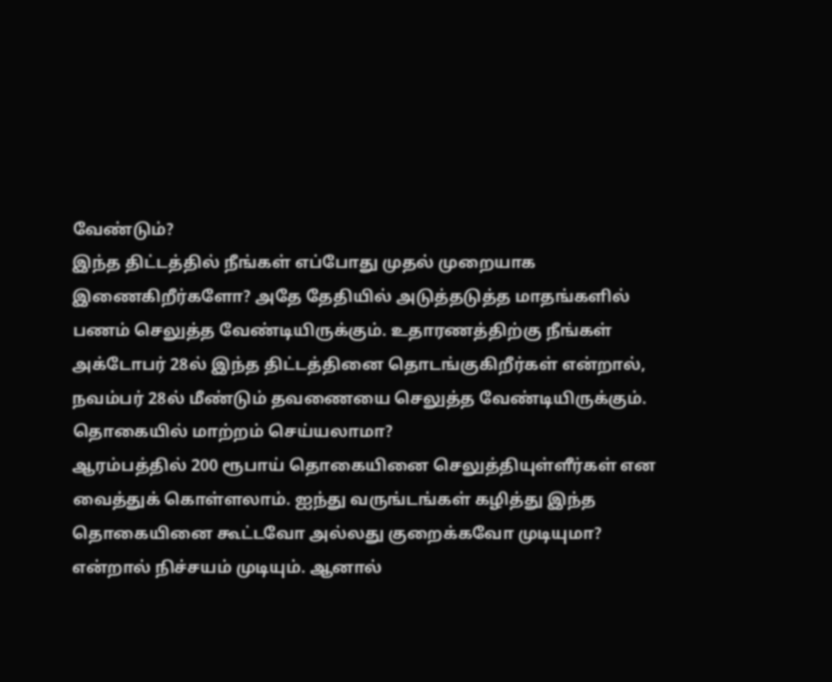வேண்டும்?
இந்த திட்டத்தில் நீங்கள் எப்போது முதல் முறையாக இணைகிறீர்களோ? அதே தேதியில் அடுத்தடுத்த மாதங்களில் பணம் செலுத்த வேண்டியிருக்கும். உதாரணத்திற்கு நீங்கள் அக்டோபர் 28ல் இந்த திட்டத்தினை தொடங்குகிறீர்கள் என்றால், நவம்பர் 28ல் மீண்டும் தவணையை செலுத்த வேண்டியிருக்கும்.
தொகையில் மாற்றம் செய்யலாமா?
ஆரம்பத்தில் 200 ரூபாய் தொகையினை செலுத்தியுள்ளீர்கள் என வைத்துக் கொள்ளலாம். ஐந்து வருங்டங்கள் கழித்து இந்த தொகையினை கூட்டவோ அல்லது குறைக்கவோ முடியுமா? என்றால் நிச்சயம் முடியும். ஆனால்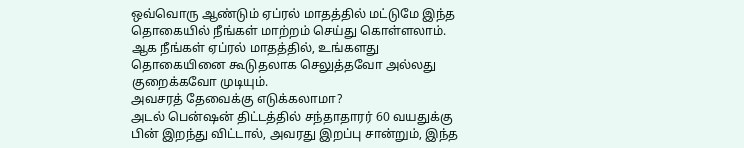ஒவ்வொரு ஆண்டும் ஏப்ரல் மாதத்தில் மட்டுமே இந்த தொகையில் நீங்கள் மாற்றம் செய்து கொள்ளலாம். ஆக நீங்கள் ஏப்ரல் மாதத்தில், உங்களது தொகையினை கூடுதலாக செலுத்தவோ அல்லது குறைக்கவோ முடியும்.
அவசரத் தேவைக்கு எடுக்கலாமா?
அடல் பென்ஷன் திட்டத்தில் சந்தாதாரர் 60 வயதுக்கு பின் இறந்து விட்டால், அவரது இறப்பு சான்றும், இந்த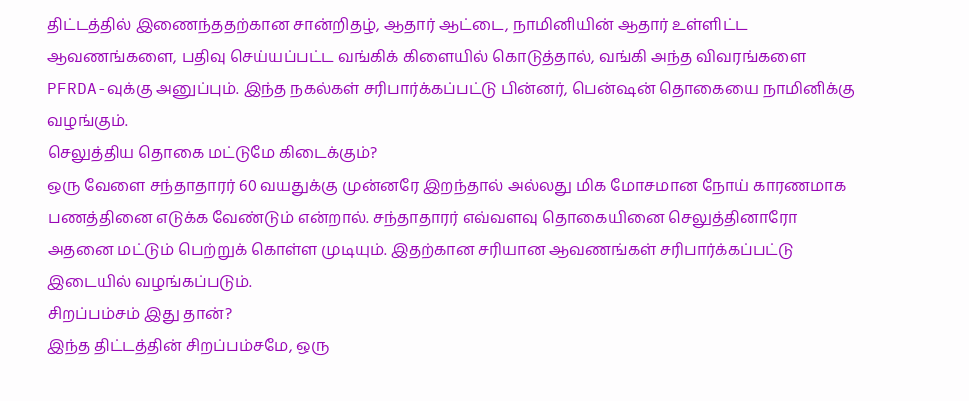திட்டத்தில் இணைந்ததற்கான சான்றிதழ், ஆதார் ஆட்டை, நாமினியின் ஆதார் உள்ளிட்ட ஆவணங்களை, பதிவு செய்யப்பட்ட வங்கிக் கிளையில் கொடுத்தால், வங்கி அந்த விவரங்களை PFRDA-வுக்கு அனுப்பும். இந்த நகல்கள் சரிபார்க்கப்பட்டு பின்னர், பென்ஷன் தொகையை நாமினிக்கு வழங்கும்.
செலுத்திய தொகை மட்டுமே கிடைக்கும்?
ஒரு வேளை சந்தாதாரர் 60 வயதுக்கு முன்னரே இறந்தால் அல்லது மிக மோசமான நோய் காரணமாக பணத்தினை எடுக்க வேண்டும் என்றால். சந்தாதாரர் எவ்வளவு தொகையினை செலுத்தினாரோ அதனை மட்டும் பெற்றுக் கொள்ள முடியும். இதற்கான சரியான ஆவணங்கள் சரிபார்க்கப்பட்டு இடையில் வழங்கப்படும்.
சிறப்பம்சம் இது தான்?
இந்த திட்டத்தின் சிறப்பம்சமே, ஒரு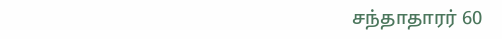சந்தாதாரர் 60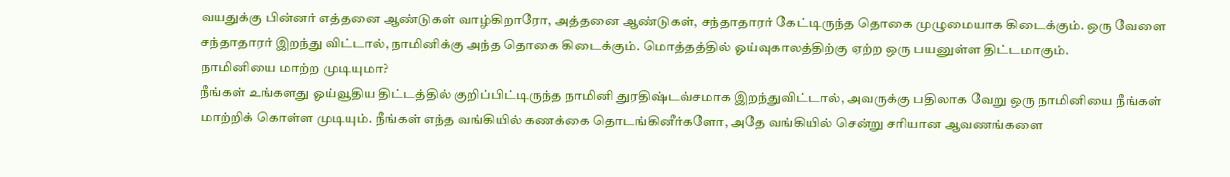வயதுக்கு பின்னர் எத்தனை ஆண்டுகள் வாழ்கிறாரோ, அத்தனை ஆண்டுகள், சந்தாதாரர் கேட்டிருந்த தொகை முழுமையாக கிடைக்கும். ஒரு வேளை சந்தாதாரர் இறந்து விட்டால், நாமினிக்கு அந்த தொகை கிடைக்கும். மொத்தத்தில் ஓய்வுகாலத்திற்கு ஏற்ற ஒரு பயனுள்ள திட்டமாகும்.
நாமினியை மாற்ற முடியுமா?
நீங்கள் உங்களது ஓய்வூதிய திட்டத்தில் குறிப்பிட்டிருந்த நாமினி துரதிஷ்டவ்சமாக இறந்துவிட்டால், அவருக்கு பதிலாக வேறு ஒரு நாமினியை நீங்கள் மாற்றிக் கொள்ள முடியும். நீங்கள் எந்த வங்கியில் கணக்கை தொடங்கினீர்களோ, அதே வங்கியில் சென்று சரியான ஆவணங்களை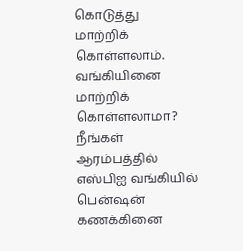கொடுத்து மாற்றிக் கொள்ளலாம்.
வங்கியினை மாற்றிக் கொள்ளலாமா?
நீங்கள் ஆரம்பத்தில் எஸ்பிஐ வங்கியில் பென்ஷன் கணக்கினை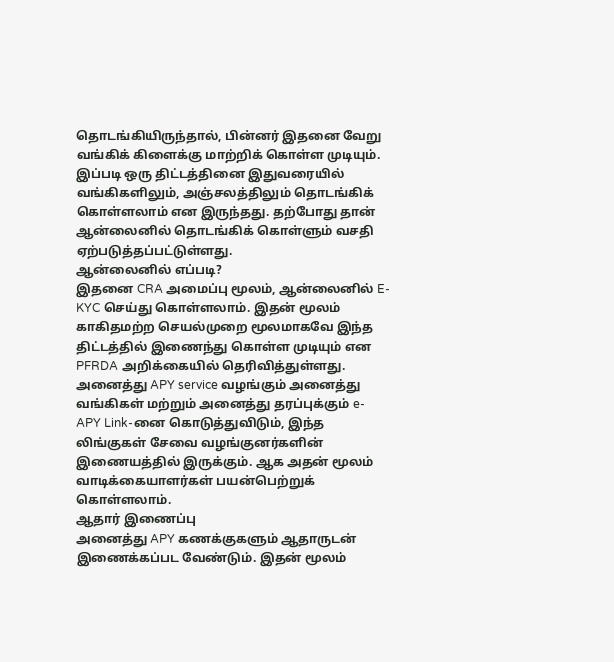தொடங்கியிருந்தால், பின்னர் இதனை வேறு வங்கிக் கிளைக்கு மாற்றிக் கொள்ள முடியும். இப்படி ஒரு திட்டத்தினை இதுவரையில் வங்கிகளிலும், அஞ்சலத்திலும் தொடங்கிக் கொள்ளலாம் என இருந்தது. தற்போது தான் ஆன்லைனில் தொடங்கிக் கொள்ளும் வசதி ஏற்படுத்தப்பட்டுள்ளது.
ஆன்லைனில் எப்படி?
இதனை CRA அமைப்பு மூலம், ஆன்லைனில் E-KYC செய்து கொள்ளலாம். இதன் மூலம் காகிதமற்ற செயல்முறை மூலமாகவே இந்த திட்டத்தில் இணைந்து கொள்ள முடியும் என PFRDA அறிக்கையில் தெரிவித்துள்ளது. அனைத்து APY service வழங்கும் அனைத்து வங்கிகள் மற்றும் அனைத்து தரப்புக்கும் e- APY Link-னை கொடுத்துவிடும், இந்த லிங்குகள் சேவை வழங்குனர்களின் இணையத்தில் இருக்கும். ஆக அதன் மூலம் வாடிக்கையாளர்கள் பயன்பெற்றுக் கொள்ளலாம்.
ஆதார் இணைப்பு
அனைத்து APY கணக்குகளும் ஆதாருடன் இணைக்கப்பட வேண்டும். இதன் மூலம்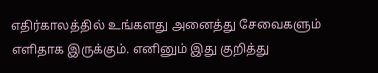எதிர்காலத்தில் உங்களது அனைத்து சேவைகளும் எளிதாக இருக்கும். எனினும் இது குறித்து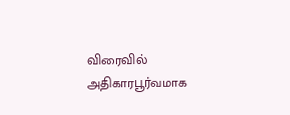விரைவில் அதிகாரபூர்வமாக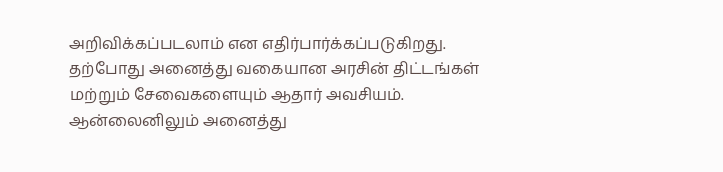அறிவிக்கப்படலாம் என எதிர்பார்க்கப்படுகிறது.
தற்போது அனைத்து வகையான அரசின் திட்டங்கள் மற்றும் சேவைகளையும் ஆதார் அவசியம். ஆன்லைனிலும் அனைத்து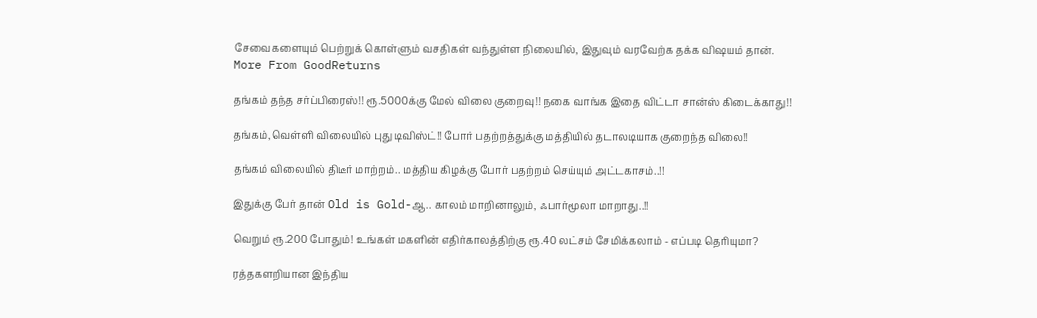சேவைகளையும் பெற்றுக் கொள்ளும் வசதிகள் வந்துள்ள நிலையில், இதுவும் வரவேற்க தக்க விஷயம் தான்.
More From GoodReturns

தங்கம் தந்த சர்ப்பிரைஸ்!! ரூ.5000க்கு மேல் விலை குறைவு!! நகை வாங்க இதை விட்டா சான்ஸ் கிடைக்காது!!

தங்கம்,வெள்ளி விலையில் புது டிவிஸ்ட்!! போர் பதற்றத்துக்கு மத்தியில் தடாலடியாக குறைந்த விலை!!

தங்கம் விலையில் திடீர் மாற்றம்.. மத்திய கிழக்கு போர் பதற்றம் செய்யும் அட்டகாசம்..!!

இதுக்கு பேர் தான் Old is Gold-ஆ.. காலம் மாறினாலும், ஃபார்மூலா மாறாது..!!

வெறும் ரூ.200 போதும்! உங்கள் மகளின் எதிர்காலத்திற்கு ரூ.40 லட்சம் சேமிக்கலாம் - எப்படி தெரியுமா?

ரத்தகளறியான இந்திய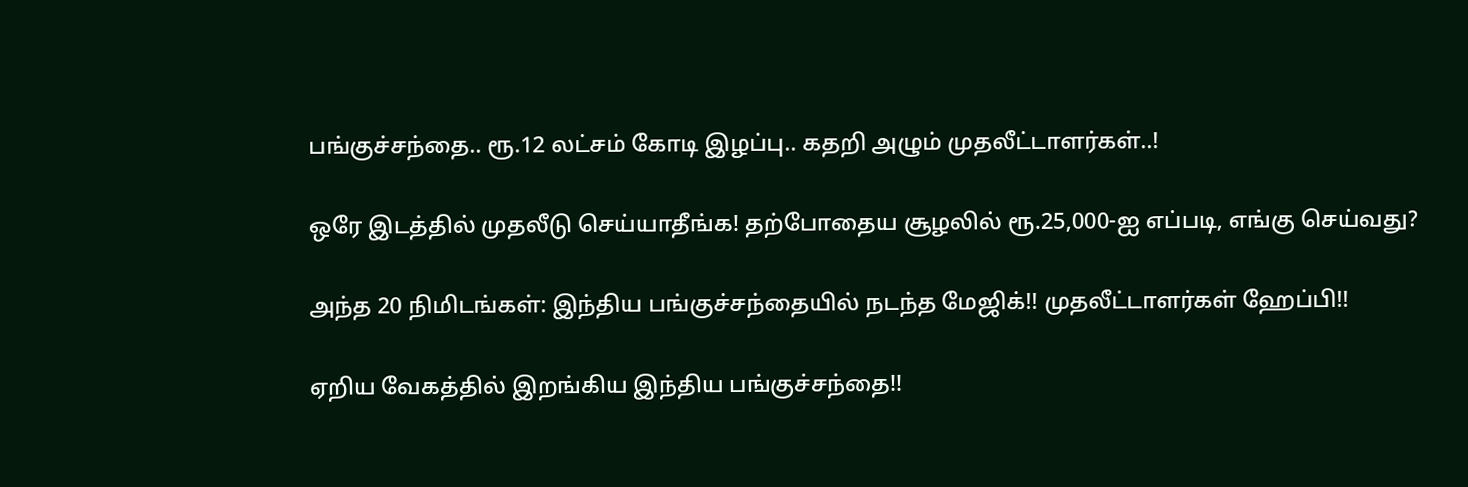பங்குச்சந்தை.. ரூ.12 லட்சம் கோடி இழப்பு.. கதறி அழும் முதலீட்டாளர்கள்..!

ஒரே இடத்தில் முதலீடு செய்யாதீங்க! தற்போதைய சூழலில் ரூ.25,000-ஐ எப்படி, எங்கு செய்வது?

அந்த 20 நிமிடங்கள்: இந்திய பங்குச்சந்தையில் நடந்த மேஜிக்!! முதலீட்டாளர்கள் ஹேப்பி!!

ஏறிய வேகத்தில் இறங்கிய இந்திய பங்குச்சந்தை!!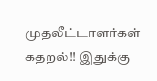முதலீட்டாளர்கள் கதறல்!! இதுக்கு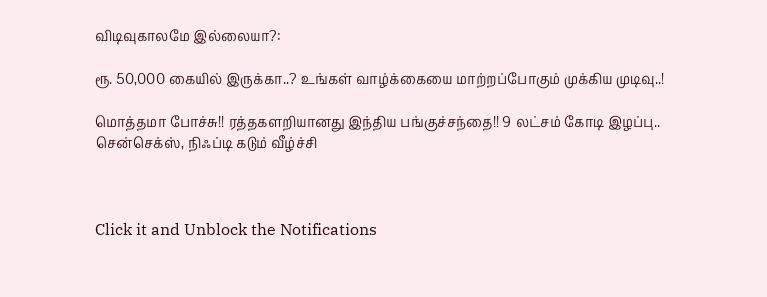விடிவுகாலமே இல்லையா?:

ரூ. 50,000 கையில் இருக்கா..? உங்கள் வாழ்க்கையை மாற்றப்போகும் முக்கிய முடிவு..!

மொத்தமா போச்சு!! ரத்தகளறியானது இந்திய பங்குச்சந்தை!! 9 லட்சம் கோடி இழப்பு.. சென்செக்ஸ், நிஃப்டி கடும் வீழ்ச்சி



Click it and Unblock the Notifications